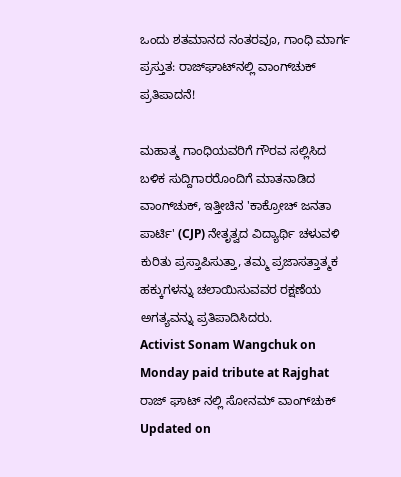ಒಂದು ಶತಮಾನದ ನಂತರವೂ, ಗಾಂಧಿ ಮಾರ್ಗ ಪ್ರಸ್ತುತ: ರಾಜ್‌ಘಾಟ್‌ನಲ್ಲಿ ವಾಂಗ್‌ಚುಕ್ ಪ್ರತಿಪಾದನೆ!

ಮಹಾತ್ಮ ಗಾಂಧಿಯವರಿಗೆ ಗೌರವ ಸಲ್ಲಿಸಿದ ಬಳಿಕ ಸುದ್ದಿಗಾರರೊಂದಿಗೆ ಮಾತನಾಡಿದ ವಾಂಗ್‌ಚುಕ್, ಇತ್ತೀಚಿನ 'ಕಾಕ್ರೋಚ್ ಜನತಾ ಪಾರ್ಟಿ' (CJP) ನೇತೃತ್ವದ ವಿದ್ಯಾರ್ಥಿ ಚಳುವಳಿ ಕುರಿತು ಪ್ರಸ್ತಾಪಿಸುತ್ತಾ, ತಮ್ಮ ಪ್ರಜಾಸತ್ತಾತ್ಮಕ ಹಕ್ಕುಗಳನ್ನು ಚಲಾಯಿಸುವವರ ರಕ್ಷಣೆಯ ಅಗತ್ಯವನ್ನು ಪ್ರತಿಪಾದಿಸಿದರು.
Activist Sonam Wangchuk on Monday paid tribute at Rajghat
ರಾಜ್ ಘಾಟ್ ನಲ್ಲಿ ಸೋನಮ್ ವಾಂಗ್‌ಚುಕ್
Updated on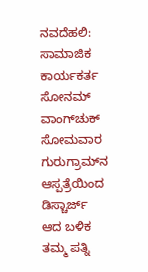ನವದೆಹಲಿ: ಸಾಮಾಜಿಕ ಕಾರ್ಯಕರ್ತ ಸೋನಮ್ ವಾಂಗ್‌ಚುಕ್ ಸೋಮವಾರ ಗುರುಗ್ರಾಮ್‌ನ ಆಸ್ಪತ್ರೆಯಿಂದ ಡಿಸ್ಚಾರ್ಜ್ ಆದ ಬಳಿಕ ತಮ್ಮ ಪತ್ನಿ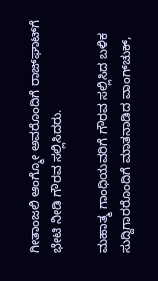ಗೀತಾಂಜಲಿ ಆಂಗ್ಮೋ ಅವರೊಂದಿಗೆ ರಾಜ್‌ಘಾಟ್‌ಗೆ ಭೇಟಿ ನೀಡಿ ಗೌರವ ಸಲ್ಲಿಸಿದರು.

ಮಹಾತ್ಮ ಗಾಂಧಿಯವರಿಗೆ ಗೌರವ ಸಲ್ಲಿಸಿದ ಬಳಿಕ ಸುದ್ದಿಗಾರರೊಂದಿಗೆ ಮಾತನಾಡಿದ ವಾಂಗ್‌ಚುಕ್,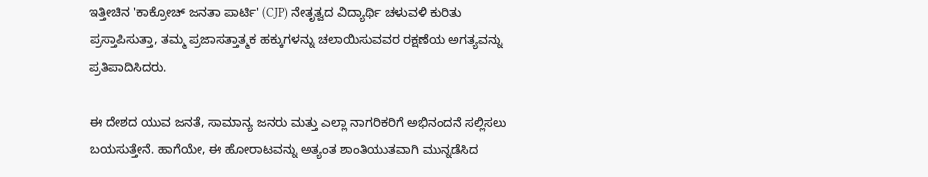ಇತ್ತೀಚಿನ 'ಕಾಕ್ರೋಚ್ ಜನತಾ ಪಾರ್ಟಿ' (CJP) ನೇತೃತ್ವದ ವಿದ್ಯಾರ್ಥಿ ಚಳುವಳಿ ಕುರಿತು ಪ್ರಸ್ತಾಪಿಸುತ್ತಾ, ತಮ್ಮ ಪ್ರಜಾಸತ್ತಾತ್ಮಕ ಹಕ್ಕುಗಳನ್ನು ಚಲಾಯಿಸುವವರ ರಕ್ಷಣೆಯ ಅಗತ್ಯವನ್ನು ಪ್ರತಿಪಾದಿಸಿದರು.

ಈ ದೇಶದ ಯುವ ಜನತೆ, ಸಾಮಾನ್ಯ ಜನರು ಮತ್ತು ಎಲ್ಲಾ ನಾಗರಿಕರಿಗೆ ಅಭಿನಂದನೆ ಸಲ್ಲಿಸಲು ಬಯಸುತ್ತೇನೆ. ಹಾಗೆಯೇ, ಈ ಹೋರಾಟವನ್ನು ಅತ್ಯಂತ ಶಾಂತಿಯುತವಾಗಿ ಮುನ್ನಡೆಸಿದ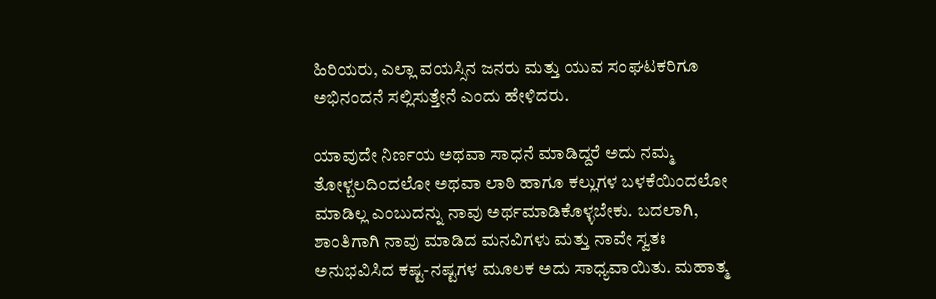ಹಿರಿಯರು, ಎಲ್ಲಾ ವಯಸ್ಸಿನ ಜನರು ಮತ್ತು ಯುವ ಸಂಘಟಕರಿಗೂ ಅಭಿನಂದನೆ ಸಲ್ಲಿಸುತ್ತೇನೆ ಎಂದು ಹೇಳಿದರು.

ಯಾವುದೇ ನಿರ್ಣಯ ಅಥವಾ ಸಾಧನೆ ಮಾಡಿದ್ದರೆ ಅದು ನಮ್ಮ ತೋಳ್ಬಲದಿಂದಲೋ ಅಥವಾ ಲಾಠಿ ಹಾಗೂ ಕಲ್ಲುಗಳ ಬಳಕೆಯಿಂದಲೋ ಮಾಡಿಲ್ಲ ಎಂಬುದನ್ನು ನಾವು ಅರ್ಥಮಾಡಿಕೊಳ್ಳಬೇಕು. ಬದಲಾಗಿ, ಶಾಂತಿಗಾಗಿ ನಾವು ಮಾಡಿದ ಮನವಿಗಳು ಮತ್ತು ನಾವೇ ಸ್ವತಃ ಅನುಭವಿಸಿದ ಕಷ್ಟ-ನಷ್ಟಗಳ ಮೂಲಕ ಅದು ಸಾಧ್ಯವಾಯಿತು. ಮಹಾತ್ಮ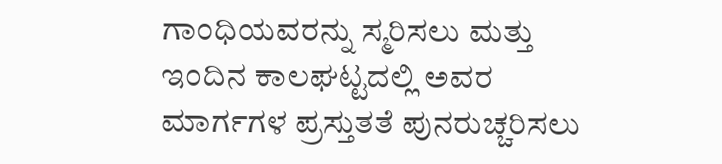ಗಾಂಧಿಯವರನ್ನು ಸ್ಮರಿಸಲು ಮತ್ತು ಇಂದಿನ ಕಾಲಘಟ್ಟದಲ್ಲಿ ಅವರ ಮಾರ್ಗಗಳ ಪ್ರಸ್ತುತತೆ ಪುನರುಚ್ಚರಿಸಲು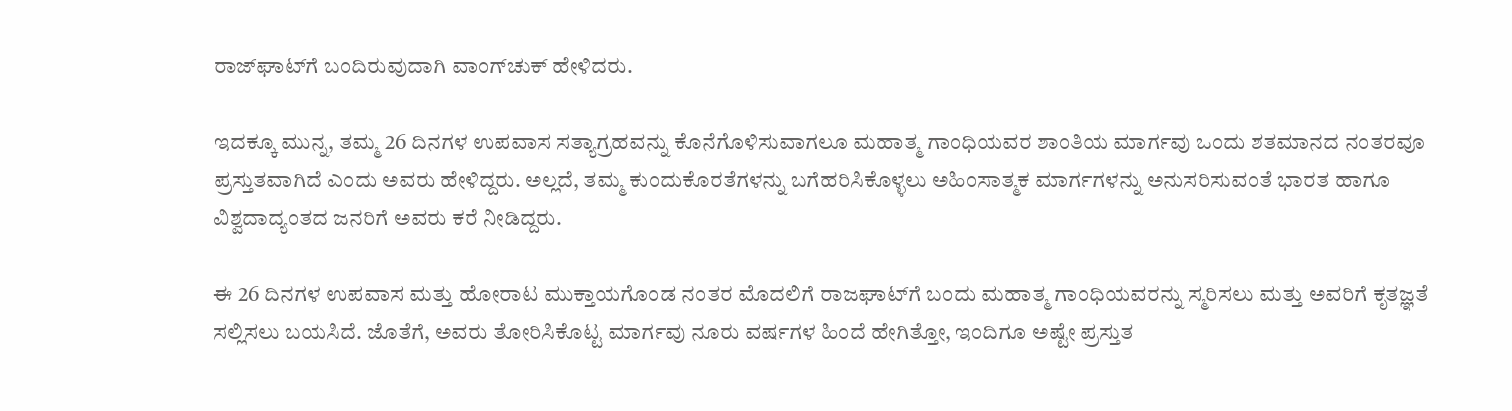ರಾಜ್‌ಘಾಟ್‌ಗೆ ಬಂದಿರುವುದಾಗಿ ವಾಂಗ್‌ಚುಕ್ ಹೇಳಿದರು.

ಇದಕ್ಕೂ ಮುನ್ನ, ತಮ್ಮ 26 ದಿನಗಳ ಉಪವಾಸ ಸತ್ಯಾಗ್ರಹವನ್ನು ಕೊನೆಗೊಳಿಸುವಾಗಲೂ ಮಹಾತ್ಮ ಗಾಂಧಿಯವರ ಶಾಂತಿಯ ಮಾರ್ಗವು ಒಂದು ಶತಮಾನದ ನಂತರವೂ ಪ್ರಸ್ತುತವಾಗಿದೆ ಎಂದು ಅವರು ಹೇಳಿದ್ದರು. ಅಲ್ಲದೆ, ತಮ್ಮ ಕುಂದುಕೊರತೆಗಳನ್ನು ಬಗೆಹರಿಸಿಕೊಳ್ಳಲು ಅಹಿಂಸಾತ್ಮಕ ಮಾರ್ಗಗಳನ್ನು ಅನುಸರಿಸುವಂತೆ ಭಾರತ ಹಾಗೂ ವಿಶ್ವದಾದ್ಯಂತದ ಜನರಿಗೆ ಅವರು ಕರೆ ನೀಡಿದ್ದರು.

ಈ 26 ದಿನಗಳ ಉಪವಾಸ ಮತ್ತು ಹೋರಾಟ ಮುಕ್ತಾಯಗೊಂಡ ನಂತರ ಮೊದಲಿಗೆ ರಾಜಘಾಟ್‌ಗೆ ಬಂದು ಮಹಾತ್ಮ ಗಾಂಧಿಯವರನ್ನು ಸ್ಮರಿಸಲು ಮತ್ತು ಅವರಿಗೆ ಕೃತಜ್ಞತೆ ಸಲ್ಲಿಸಲು ಬಯಸಿದೆ. ಜೊತೆಗೆ, ಅವರು ತೋರಿಸಿಕೊಟ್ಟ ಮಾರ್ಗವು ನೂರು ವರ್ಷಗಳ ಹಿಂದೆ ಹೇಗಿತ್ತೋ, ಇಂದಿಗೂ ಅಷ್ಟೇ ಪ್ರಸ್ತುತ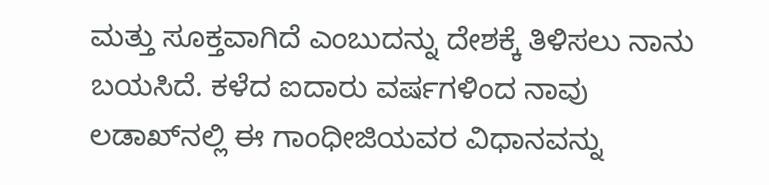ಮತ್ತು ಸೂಕ್ತವಾಗಿದೆ ಎಂಬುದನ್ನು ದೇಶಕ್ಕೆ ತಿಳಿಸಲು ನಾನು ಬಯಸಿದೆ. ಕಳೆದ ಐದಾರು ವರ್ಷಗಳಿಂದ ನಾವು ಲಡಾಖ್‌ನಲ್ಲಿ ಈ ಗಾಂಧೀಜಿಯವರ ವಿಧಾನವನ್ನು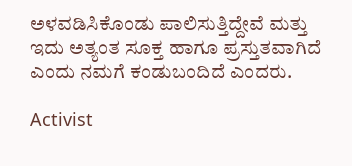ಅಳವಡಿಸಿಕೊಂಡು ಪಾಲಿಸುತ್ತಿದ್ದೇವೆ ಮತ್ತು ಇದು ಅತ್ಯಂತ ಸೂಕ್ತ ಹಾಗೂ ಪ್ರಸ್ತುತವಾಗಿದೆ ಎಂದು ನಮಗೆ ಕಂಡುಬಂದಿದೆ ಎಂದರು.

Activist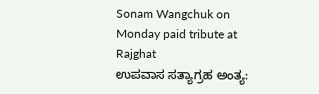Sonam Wangchuk on Monday paid tribute at Rajghat
ಉಪವಾಸ ಸತ್ಯಾಗ್ರಹ ಅಂತ್ಯ: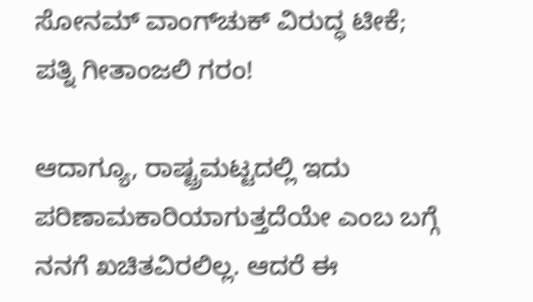ಸೋನಮ್ ವಾಂಗ್‌ಚುಕ್ ವಿರುದ್ಧ ಟೀಕೆ; ಪತ್ನಿ ಗೀತಾಂಜಲಿ ಗರಂ!

ಆದಾಗ್ಯೂ, ರಾಷ್ಟ್ರಮಟ್ಟದಲ್ಲಿ ಇದು ಪರಿಣಾಮಕಾರಿಯಾಗುತ್ತದೆಯೇ ಎಂಬ ಬಗ್ಗೆ ನನಗೆ ಖಚಿತವಿರಲಿಲ್ಲ. ಆದರೆ ಈ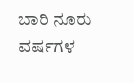ಬಾರಿ ನೂರು ವರ್ಷಗಳ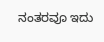ನಂತರವೂ ಇದು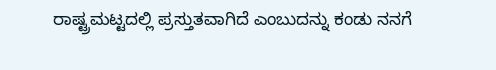ರಾಷ್ಟ್ರಮಟ್ಟದಲ್ಲಿ ಪ್ರಸ್ತುತವಾಗಿದೆ ಎಂಬುದನ್ನು ಕಂಡು ನನಗೆ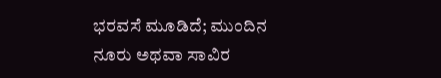ಭರವಸೆ ಮೂಡಿದೆ; ಮುಂದಿನ ನೂರು ಅಥವಾ ಸಾವಿರ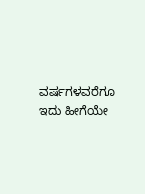ವರ್ಷಗಳವರೆಗೂ ಇದು ಹೀಗೆಯೇ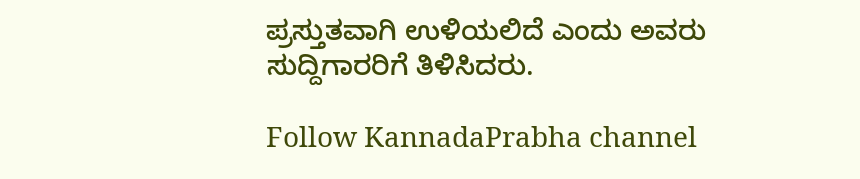ಪ್ರಸ್ತುತವಾಗಿ ಉಳಿಯಲಿದೆ ಎಂದು ಅವರು ಸುದ್ದಿಗಾರರಿಗೆ ತಿಳಿಸಿದರು.

Follow KannadaPrabha channel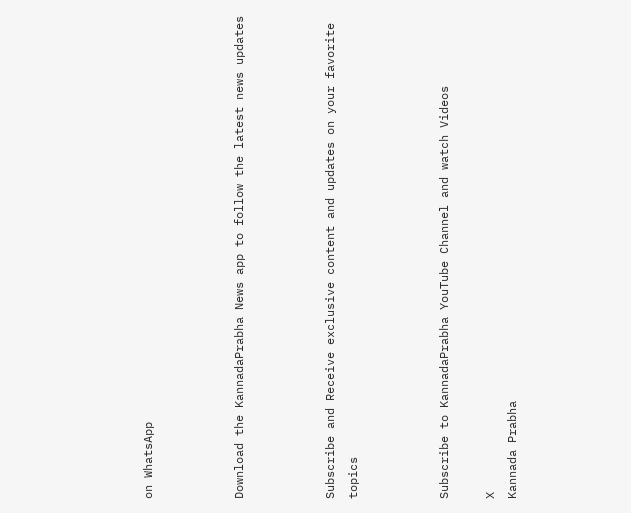on WhatsApp



Download the KannadaPrabha News app to follow the latest news updates



Subscribe and Receive exclusive content and updates on your favorite topics



Subscribe to KannadaPrabha YouTube Channel and watch Videos

X
Kannada Prabha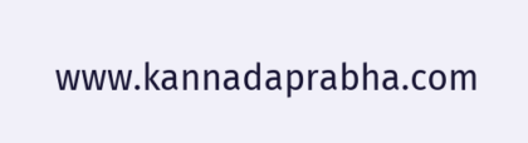www.kannadaprabha.com